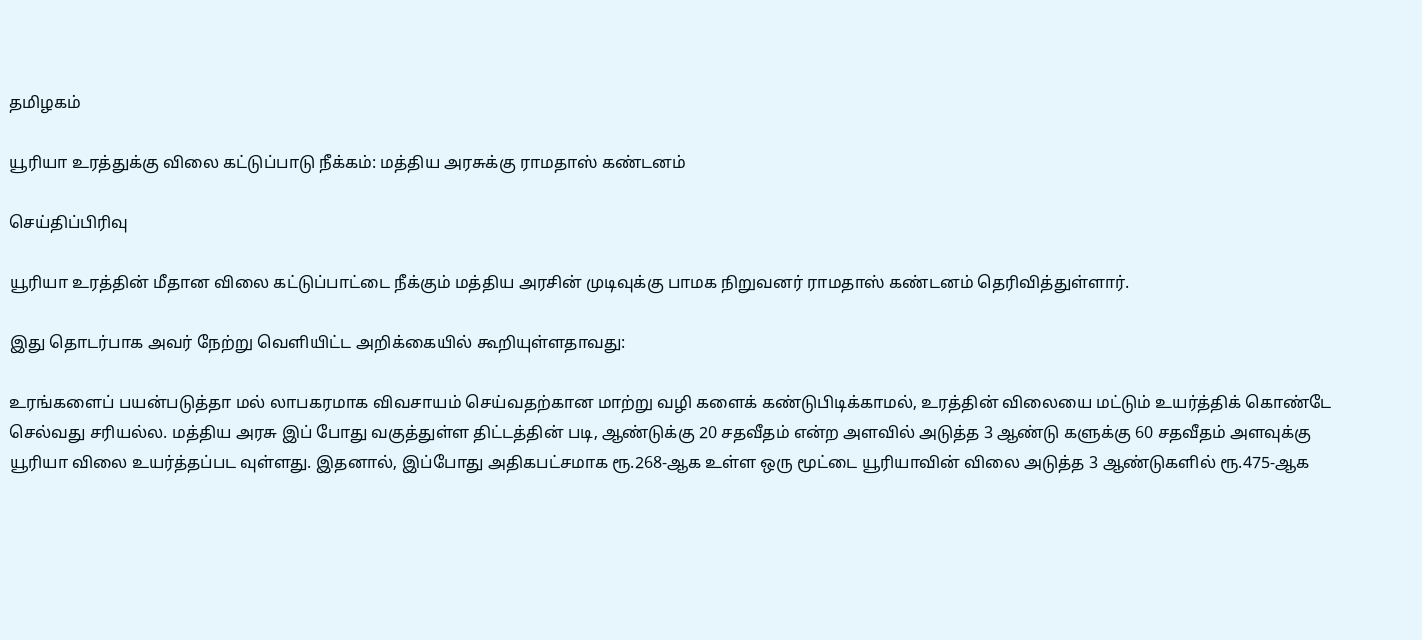தமிழகம்

யூரியா உரத்துக்கு விலை கட்டுப்பாடு நீக்கம்: மத்திய அரசுக்கு ராமதாஸ் கண்டனம்

செய்திப்பிரிவு

யூரியா உரத்தின் மீதான விலை கட்டுப்பாட்டை நீக்கும் மத்திய அரசின் முடிவுக்கு பாமக நிறுவனர் ராமதாஸ் கண்டனம் தெரிவித்துள்ளார்.

இது தொடர்பாக அவர் நேற்று வெளியிட்ட அறிக்கையில் கூறியுள்ளதாவது:

உரங்களைப் பயன்படுத்தா மல் லாபகரமாக விவசாயம் செய்வதற்கான மாற்று வழி களைக் கண்டுபிடிக்காமல், உரத்தின் விலையை மட்டும் உயர்த்திக் கொண்டே செல்வது சரியல்ல. மத்திய அரசு இப் போது வகுத்துள்ள திட்டத்தின் படி, ஆண்டுக்கு 20 சதவீதம் என்ற அளவில் அடுத்த 3 ஆண்டு களுக்கு 60 சதவீதம் அளவுக்கு யூரியா விலை உயர்த்தப்பட வுள்ளது. இதனால், இப்போது அதிகபட்சமாக ரூ.268-ஆக உள்ள ஒரு மூட்டை யூரியாவின் விலை அடுத்த 3 ஆண்டுகளில் ரூ.475-ஆக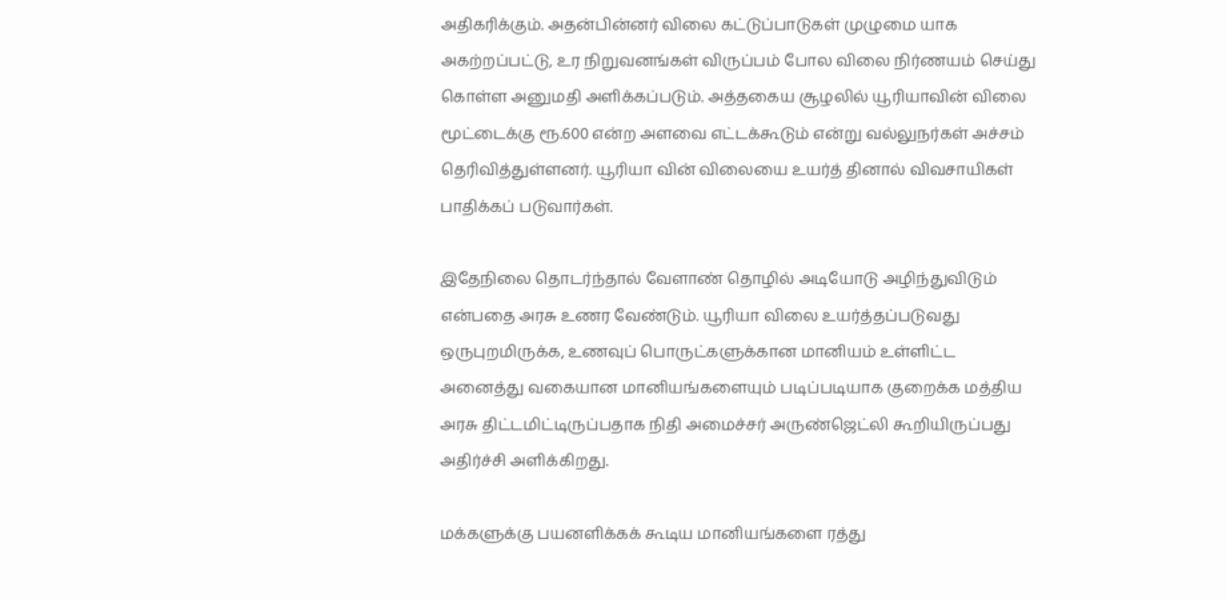அதிகரிக்கும். அதன்பின்னர் விலை கட்டுப்பாடுகள் முழுமை யாக அகற்றப்பட்டு, உர நிறுவனங்கள் விருப்பம் போல விலை நிர்ணயம் செய்து கொள்ள அனுமதி அளிக்கப்படும். அத்தகைய சூழலில் யூரியாவின் விலை மூட்டைக்கு ரூ.600 என்ற அளவை எட்டக்கூடும் என்று வல்லுநர்கள் அச்சம் தெரிவித்துள்ளனர். யூரியா வின் விலையை உயர்த் தினால் விவசாயிகள் பாதிக்கப் படுவார்கள்.

இதேநிலை தொடர்ந்தால் வேளாண் தொழில் அடியோடு அழிந்துவிடும் என்பதை அரசு உணர வேண்டும். யூரியா விலை உயர்த்தப்படுவது ஒருபுறமிருக்க, உணவுப் பொருட்களுக்கான மானியம் உள்ளிட்ட அனைத்து வகையான மானியங்களையும் படிப்படியாக குறைக்க மத்திய அரசு திட்டமிட்டிருப்பதாக நிதி அமைச்சர் அருண்ஜெட்லி கூறியிருப்பது அதிர்ச்சி அளிக்கிறது.

மக்களுக்கு பயனளிக்கக் கூடிய மானியங்களை ரத்து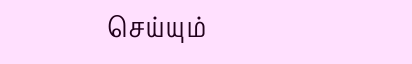செய்யும்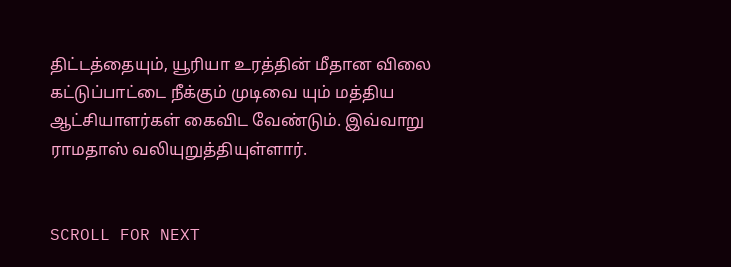திட்டத்தையும், யூரியா உரத்தின் மீதான விலை கட்டுப்பாட்டை நீக்கும் முடிவை யும் மத்திய ஆட்சியாளர்கள் கைவிட வேண்டும். இவ்வாறு ராமதாஸ் வலியுறுத்தியுள்ளார்.


SCROLL FOR NEXT